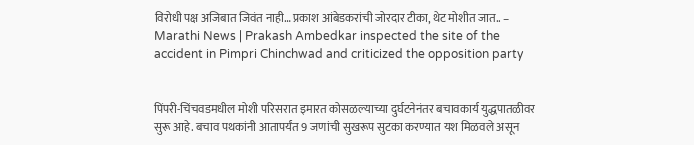विरोधी पक्ष अजिबात जिवंत नाही… प्रकाश आंबेडकरांची जोरदार टीका, थेट मोशीत जात.. – Marathi News | Prakash Ambedkar inspected the site of the accident in Pimpri Chinchwad and criticized the opposition party


पिंपरी-चिंचवडमधील मोशी परिसरात इमारत कोसळल्याच्या दुर्घटनेनंतर बचावकार्य युद्धपातळीवर सुरू आहे. बचाव पथकांनी आतापर्यंत 9 जणांची सुखरूप सुटका करण्यात यश मिळवले असून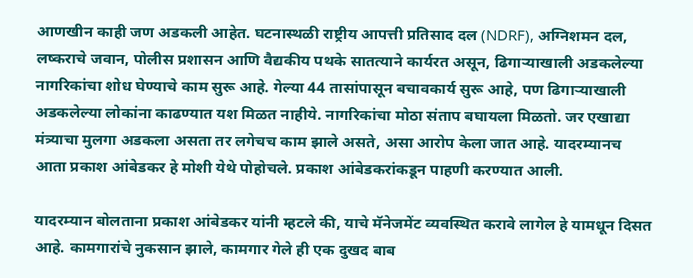आणखीन काही जण अडकली आहेत. घटनास्थळी राष्ट्रीय आपत्ती प्रतिसाद दल (NDRF), अग्निशमन दल, लष्कराचे जवान, पोलीस प्रशासन आणि वैद्यकीय पथके सातत्याने कार्यरत असून, ढिगाऱ्याखाली अडकलेल्या नागरिकांचा शोध घेण्याचे काम सुरू आहे. गेल्या 44 तासांपासून बचावकार्य सुरू आहे, पण ढिगाऱ्याखाली अडकलेल्या लोकांना काढण्यात यश मिळत नाहीये. नागरिकांचा मोठा संताप बघायला मिळतो. जर एखाद्या मंत्र्याचा मुलगा अडकला असता तर लगेचच काम झाले असते, असा आरोप केला जात आहे. यादरम्यानच आता प्रकाश आंबेडकर हे मोशी येथे पोहोचले. प्रकाश आंबेडकरांकडून पाहणी करण्यात आली.

यादरम्यान बोलताना प्रकाश आंबेडकर यांनी म्हटले की, याचे मॅनेजमेंट व्यवस्थित करावे लागेल हे यामधून दिसत आहे. कामगारांचे नुकसान झाले, कामगार गेले ही एक दुखद बाब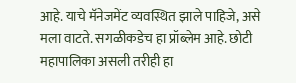आहे. याचे मॅनेजमेंट व्यवस्थित झाले पाहिजे, असे मला वाटते. सगळीकडेच हा प्रॉब्लेम आहे. छोटी महापालिका असली तरीही हा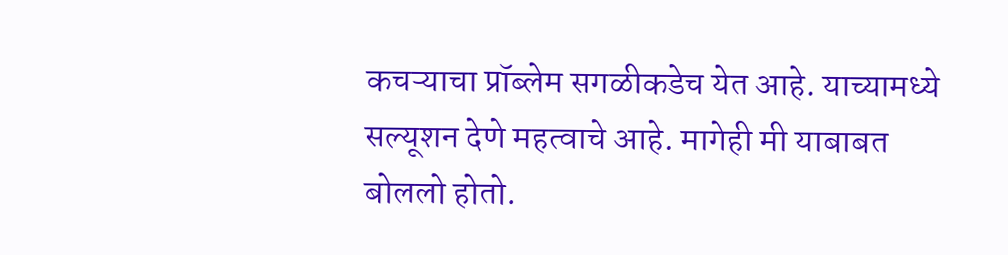कचऱ्याचा प्रॉब्लेम सगळीकडेच येत आहे. याच्यामध्ये सल्यूशन देणे महत्वाचे आहे. मागेही मी याबाबत बोललो होतो.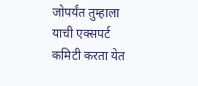जोपर्यंत तुम्हाला याची एक्सपर्ट कमिटी करता येत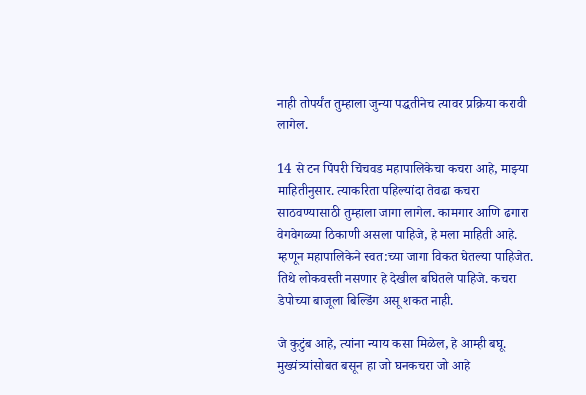नाही तोपर्यंत तुम्हाला जुन्या पद्धतीनेच त्यावर प्रक्रिया करावी लागेल.

14 से टन पिंपरी चिंचवड महापालिकेचा कचरा आहे, माझ्या माहितीनुसार. त्याकरिता पहिल्यांदा तेवढा कचरा साठवण्यासाठी तुम्हाला जागा लागेल. कामगार आणि ढगारा वेगवेगळ्या ठिकाणी असला पाहिजे, हे मला माहिती आहे. म्हणून महापालिकेने स्वत:च्या जागा विकत घेतल्या पाहिजेत. तिथे लोकवस्ती नसणार हे देखील बघितले पाहिजे. कचरा डेपोच्या बाजूला बिल्डिंग असू शकत नाही.

जे कुटुंब आहे, त्यांना न्याय कसा मिळेल, हे आम्ही बघू. मुख्यंत्र्यांसोबत बसून हा जो घनकचरा जो आहे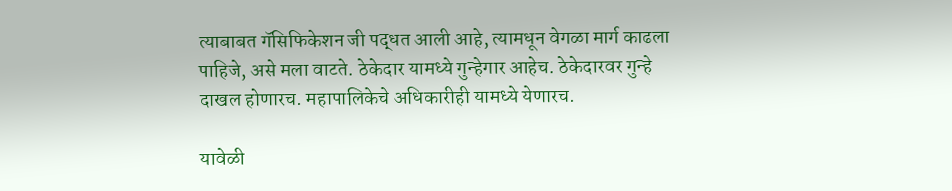त्याबाबत गॅसिफिकेशन जी पद्धत आली आहे, त्यामधून वेगळा मार्ग काढला पाहिजे, असे मला वाटते. ठेकेदार यामध्ये गुन्हेगार आहेच. ठेकेदारवर गुन्हे दाखल होणारच. महापालिकेचे अधिकारीही यामध्ये येणारच.

यावेळी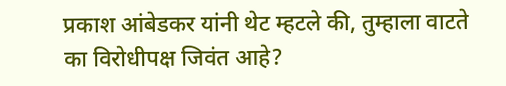प्रकाश आंबेडकर यांनी थेट म्हटले की, तुम्हाला वाटते का विरोधीपक्ष जिवंत आहे?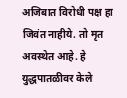अजिबात विरोधी पक्ष हा जिवंत नाहीये. तो मृत अवस्थेत आहे. हे युद्धपातळीवर केले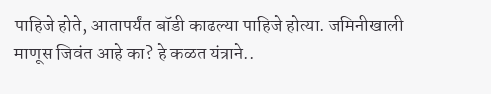पाहिजे होते, आतापर्यंत बॉडी काढल्या पाहिजे होत्या. जमिनीखाली माणूस जिवंत आहे का? हे कळत यंत्राने..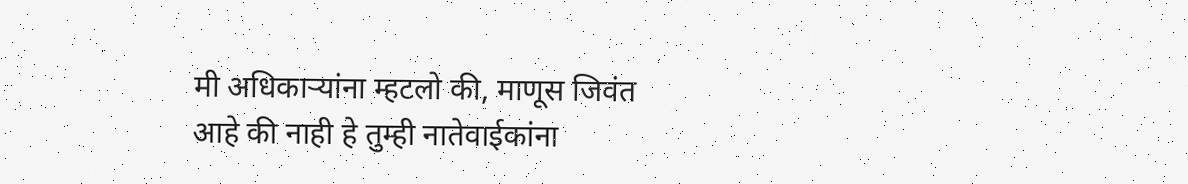मी अधिकाऱ्यांना म्हटलो की, माणूस जिवंत आहे की नाही हे तुम्ही नातेवाईकांना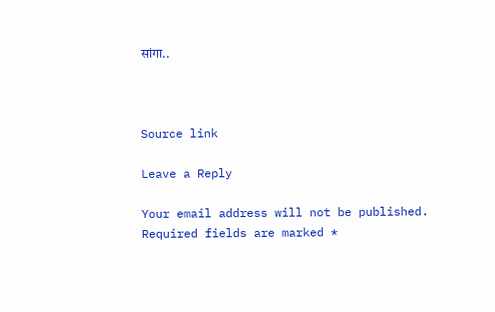सांगा..



Source link

Leave a Reply

Your email address will not be published. Required fields are marked *